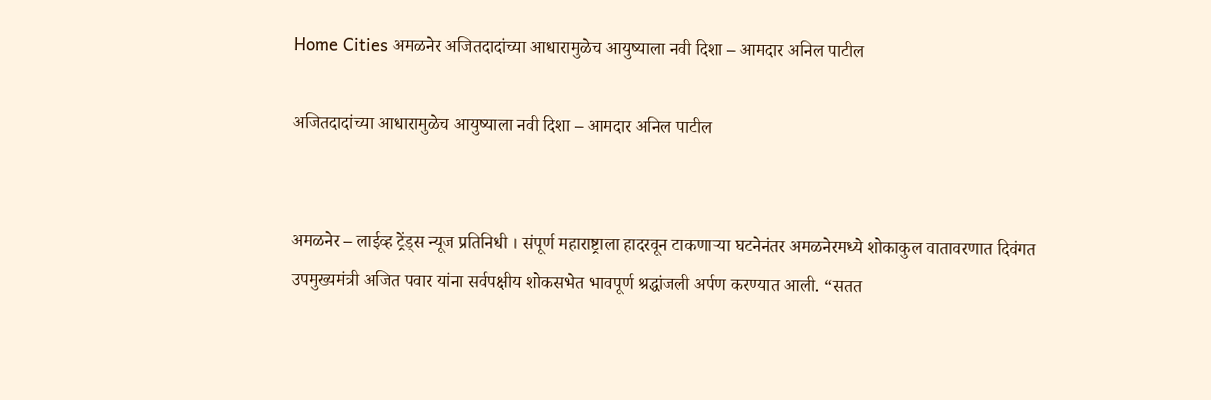Home Cities अमळनेर अजितदादांच्या आधारामुळेच आयुष्याला नवी दिशा – आमदार अनिल पाटील

अजितदादांच्या आधारामुळेच आयुष्याला नवी दिशा – आमदार अनिल पाटील


अमळनेर – लाईव्ह ट्रेंड्स न्यूज प्रतिनिधी । संपूर्ण महाराष्ट्राला हादरवून टाकणाऱ्या घटनेनंतर अमळनेरमध्ये शोकाकुल वातावरणात दिवंगत उपमुख्यमंत्री अजित पवार यांना सर्वपक्षीय शोकसभेत भावपूर्ण श्रद्धांजली अर्पण करण्यात आली. “सतत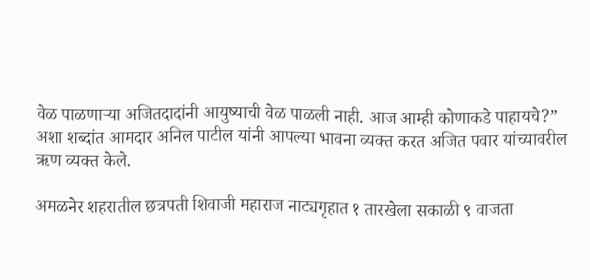वेळ पाळणाऱ्या अजितदादांनी आयुष्याची वेळ पाळली नाही. आज आम्ही कोणाकडे पाहायचे?” अशा शब्दांत आमदार अनिल पाटील यांनी आपल्या भावना व्यक्त करत अजित पवार यांच्यावरील ऋण व्यक्त केले.

अमळनेर शहरातील छत्रपती शिवाजी महाराज नाट्यगृहात १ तारखेला सकाळी ९ वाजता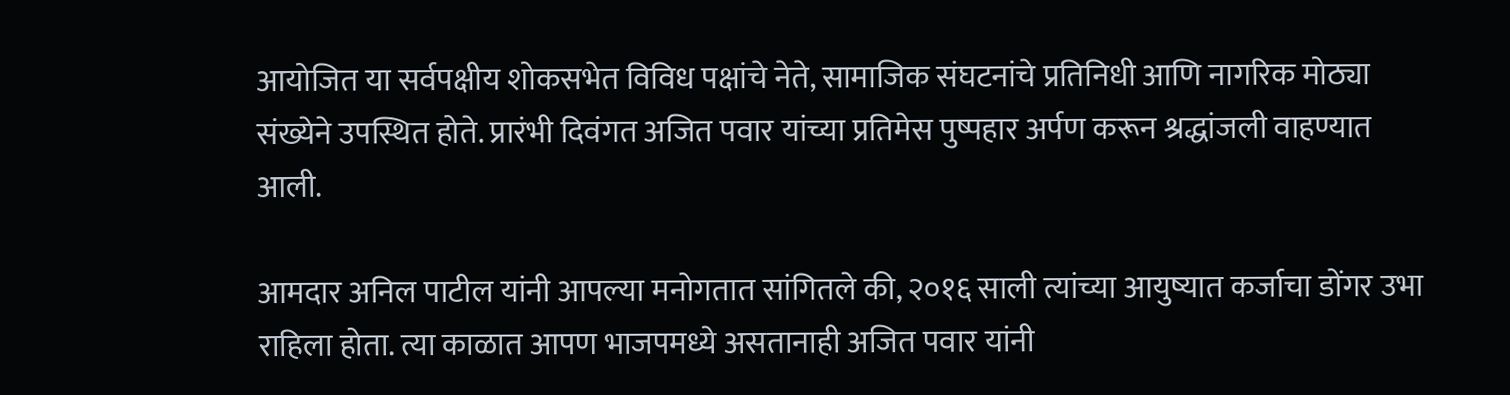आयोजित या सर्वपक्षीय शोकसभेत विविध पक्षांचे नेते, सामाजिक संघटनांचे प्रतिनिधी आणि नागरिक मोठ्या संख्येने उपस्थित होते. प्रारंभी दिवंगत अजित पवार यांच्या प्रतिमेस पुष्पहार अर्पण करून श्रद्धांजली वाहण्यात आली.

आमदार अनिल पाटील यांनी आपल्या मनोगतात सांगितले की, २०१६ साली त्यांच्या आयुष्यात कर्जाचा डोंगर उभा राहिला होता. त्या काळात आपण भाजपमध्ये असतानाही अजित पवार यांनी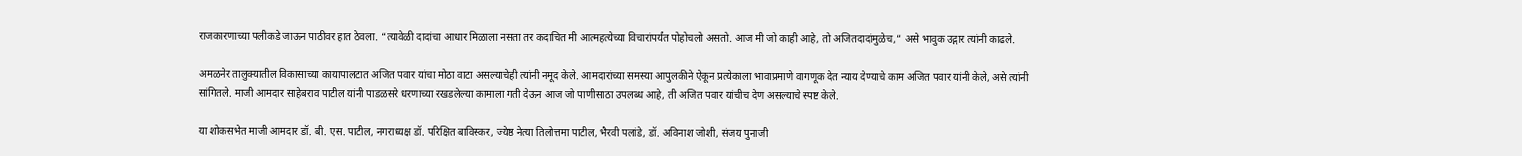राजकारणाच्या पलीकडे जाऊन पाठीवर हात ठेवला. “त्यावेळी दादांचा आधार मिळाला नसता तर कदाचित मी आत्महत्येच्या विचारांपर्यंत पोहोचलो असतो. आज मी जो काही आहे, तो अजितदादांमुळेच,” असे भावुक उद्गार त्यांनी काढले.

अमळनेर तालुक्यातील विकासाच्या कायापालटात अजित पवार यांचा मोठा वाटा असल्याचेही त्यांनी नमूद केले. आमदारांच्या समस्या आपुलकीने ऐकून प्रत्येकाला भावाप्रमाणे वागणूक देत न्याय देण्याचे काम अजित पवार यांनी केले, असे त्यांनी सांगितले. माजी आमदार साहेबराव पाटील यांनी पाडळसरे धरणाच्या रखडलेल्या कामाला गती देऊन आज जो पाणीसाठा उपलब्ध आहे, ती अजित पवार यांचीच देण असल्याचे स्पष्ट केले.

या शोकसभेत माजी आमदार डॉ. बी. एस. पाटील, नगराध्यक्ष डॉ. परिक्षित बाविस्कर, ज्येष्ठ नेत्या तिलोत्तमा पाटील, भैरवी पलांडे, डॉ. अविनाश जोशी, संजय पुनाजी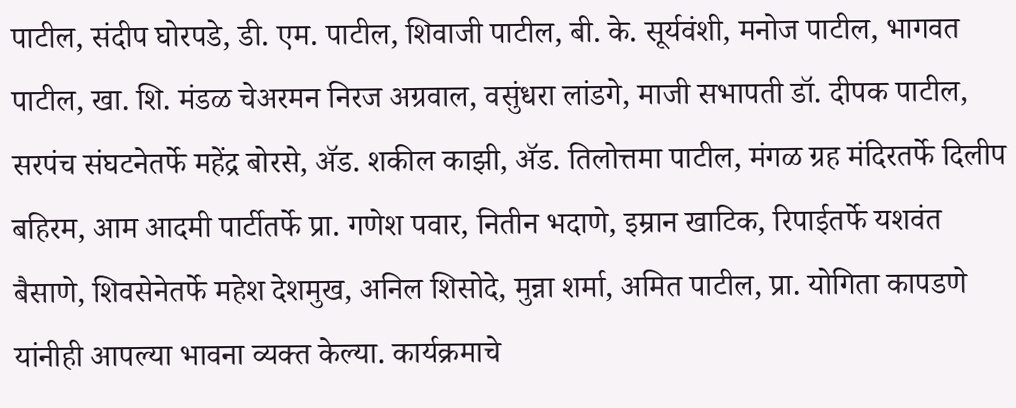पाटील, संदीप घोरपडे, डी. एम. पाटील, शिवाजी पाटील, बी. के. सूर्यवंशी, मनोज पाटील, भागवत पाटील, खा. शि. मंडळ चेअरमन निरज अग्रवाल, वसुंधरा लांडगे, माजी सभापती डॉ. दीपक पाटील, सरपंच संघटनेतर्फे महेंद्र बोरसे, ॲड. शकील काझी, ॲड. तिलोत्तमा पाटील, मंगळ ग्रह मंदिरतर्फे दिलीप बहिरम, आम आदमी पार्टीतर्फे प्रा. गणेश पवार, नितीन भदाणे, इम्रान खाटिक, रिपाईतर्फे यशवंत बैसाणे, शिवसेनेतर्फे महेश देशमुख, अनिल शिसोदे, मुन्ना शर्मा, अमित पाटील, प्रा. योगिता कापडणे यांनीही आपल्या भावना व्यक्त केल्या. कार्यक्रमाचे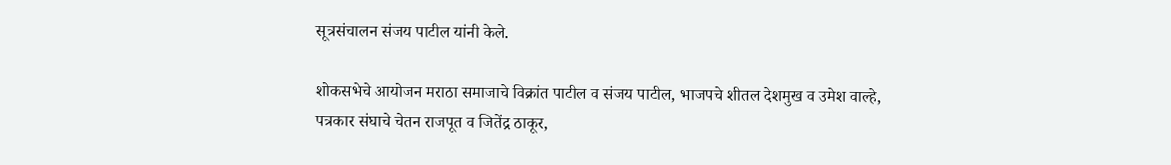सूत्रसंचालन संजय पाटील यांनी केले.

शोकसभेचे आयोजन मराठा समाजाचे विक्रांत पाटील व संजय पाटील, भाजपचे शीतल देशमुख व उमेश वाल्हे, पत्रकार संघाचे चेतन राजपूत व जितेंद्र ठाकूर,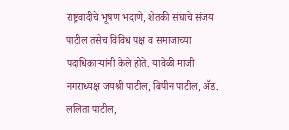राष्ट्रवादीचे भूषण भदाणे, शेतकी संघाचे संजय पाटील तसेच विविध पक्ष व समाजाच्या पदाधिकाऱ्यांनी केले होते. यावेळी माजी नगराध्यक्ष जयश्री पाटील, बिपीन पाटील, ॲड. ललिता पाटील,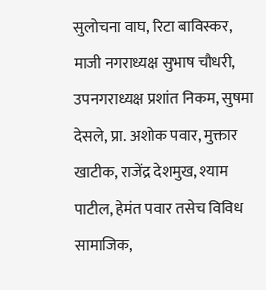सुलोचना वाघ, रिटा बाविस्कर, माजी नगराध्यक्ष सुभाष चौधरी, उपनगराध्यक्ष प्रशांत निकम, सुषमा देसले, प्रा. अशोक पवार, मुक्तार खाटीक, राजेंद्र देशमुख, श्याम पाटील, हेमंत पवार तसेच विविध सामाजिक,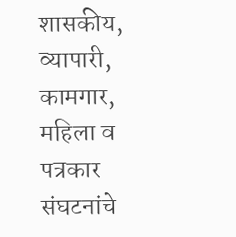शासकीय, व्यापारी, कामगार, महिला व पत्रकार संघटनांचे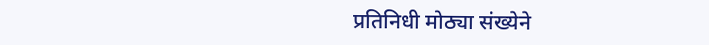प्रतिनिधी मोठ्या संख्येने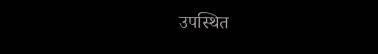उपस्थित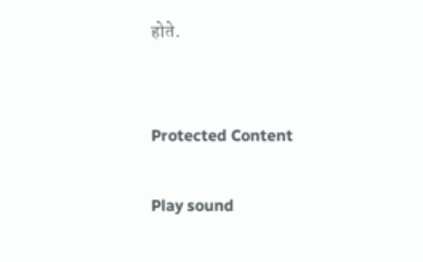होते.


Protected Content

Play sound